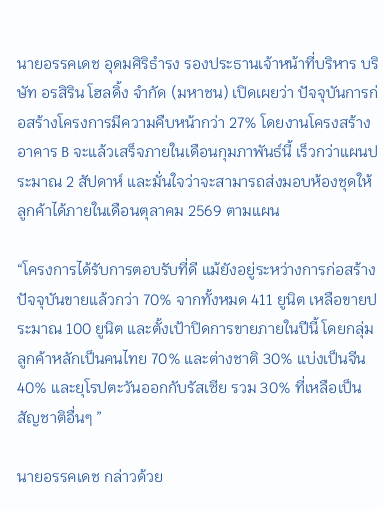นายอรรคเดช อุดมศิริธำรง รองประธานเจ้าหน้าที่บริหาร บริษัท อรสิริน โฮลดิ้ง จำกัด (มหาชน) เปิดเผยว่า ปัจจุบันการก่อสร้างโครงการมีความคืบหน้ากว่า 27% โดยงานโครงสร้างอาคาร B จะแล้วเสร็จภายในเดือนกุมภาพันธ์นี้ เร็วกว่าแผนประมาณ 2 สัปดาห์ และมั่นใจว่าจะสามารถส่งมอบห้องชุดให้ลูกค้าได้ภายในเดือนตุลาคม 2569 ตามแผน

“โครงการได้รับการตอบรับที่ดี แม้ยังอยู่ระหว่างการก่อสร้าง ปัจจุบันขายแล้วกว่า 70% จากทั้งหมด 411 ยูนิต เหลือขายประมาณ 100 ยูนิต และตั้งเป้าปิดการขายภายในปีนี้ โดยกลุ่มลูกค้าหลักเป็นคนไทย 70% และต่างชาติ 30% แบ่งเป็นจีน 40% และยุโรปตะวันออกกับรัสเซีย รวม 30% ที่เหลือเป็นสัญชาติอื่นๆ ”

นายอรรคเดช กล่าวด้วย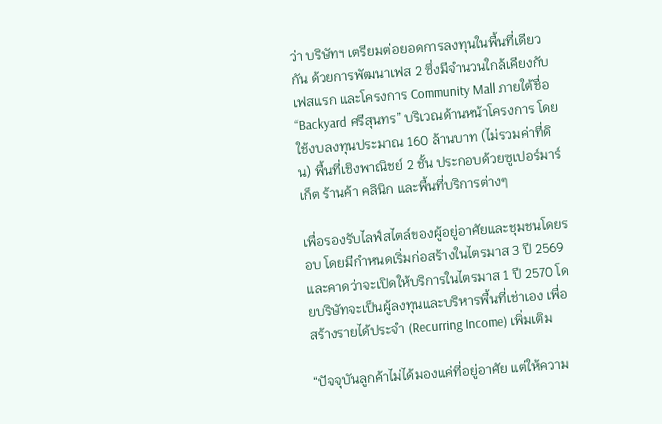ว่า บริษัทฯ เตรียมต่อยอดการลงทุนในพื้นที่เดียวกัน ด้วยการพัฒนาเฟส 2 ซึ่งมีจำนวนใกล้เคียงกับเฟสแรก และโครงการ Community Mall ภายใต้ชื่อ “Backyard ศรีสุนทร” บริเวณด้านหน้าโครงการ โดยใช้งบลงทุนประมาณ 160 ล้านบาท (ไม่รวมค่าที่ดิน) พื้นที่เชิงพาณิชย์ 2 ชั้น ประกอบด้วยซูเปอร์มาร์เก็ต ร้านค้า คลินิก และพื้นที่บริการต่างๆ

เพื่อรองรับไลฟ์สไตล์ของผู้อยู่อาศัยและชุมชนโดยรอบ โดยมีกำหนดเริ่มก่อสร้างในไตรมาส 3 ปี 2569 และคาดว่าจะเปิดให้บริการในไตรมาส 1 ปี 2570 โดยบริษัทจะเป็นผู้ลงทุนและบริหารพื้นที่เช่าเอง เพื่อสร้างรายได้ประจำ (Recurring Income) เพิ่มเติม

“ปัจจุบันลูกค้าไม่ได้มองแค่ที่อยู่อาศัย แต่ให้ความ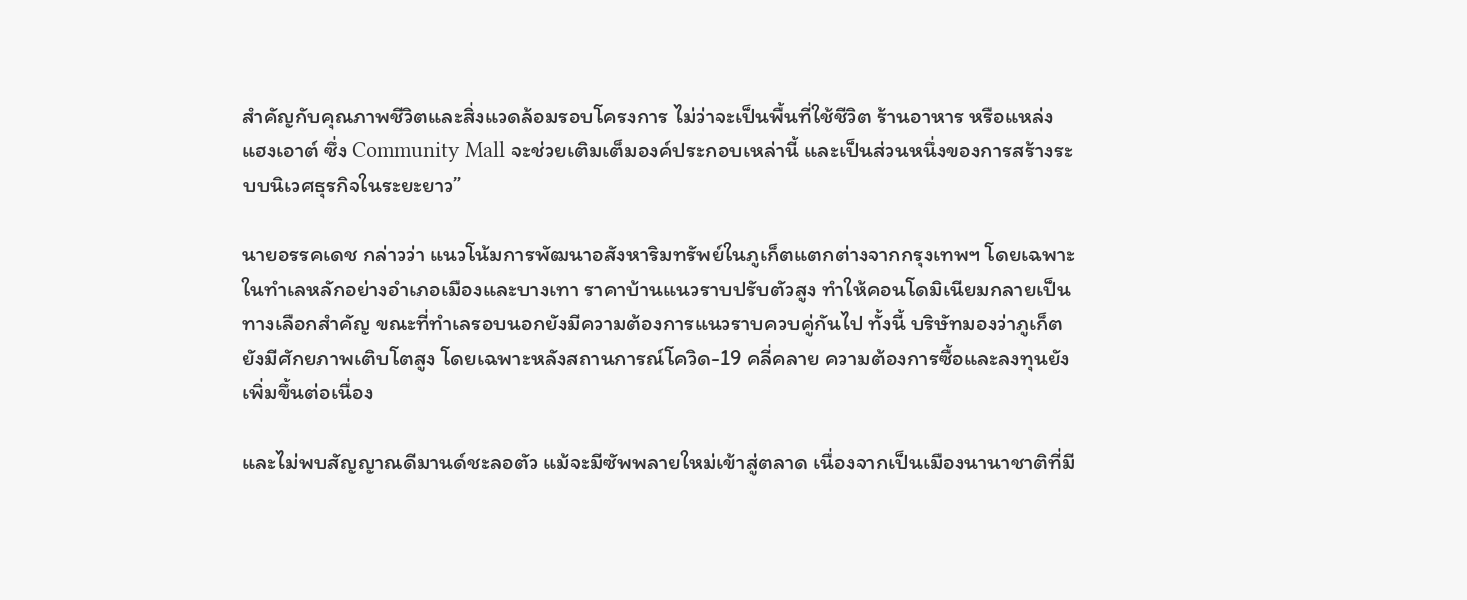สำคัญกับคุณภาพชีวิตและสิ่งแวดล้อมรอบโครงการ ไม่ว่าจะเป็นพื้นที่ใช้ชีวิต ร้านอาหาร หรือแหล่งแฮงเอาต์ ซึ่ง Community Mall จะช่วยเติมเต็มองค์ประกอบเหล่านี้ และเป็นส่วนหนึ่งของการสร้างระบบนิเวศธุรกิจในระยะยาว”

นายอรรคเดช กล่าวว่า แนวโน้มการพัฒนาอสังหาริมทรัพย์ในภูเก็ตแตกต่างจากกรุงเทพฯ โดยเฉพาะในทำเลหลักอย่างอำเภอเมืองและบางเทา ราคาบ้านแนวราบปรับตัวสูง ทำให้คอนโดมิเนียมกลายเป็นทางเลือกสำคัญ ขณะที่ทำเลรอบนอกยังมีความต้องการแนวราบควบคู่กันไป ทั้งนี้ บริษัทมองว่าภูเก็ตยังมีศักยภาพเติบโตสูง โดยเฉพาะหลังสถานการณ์โควิด-19 คลี่คลาย ความต้องการซื้อและลงทุนยังเพิ่มขึ้นต่อเนื่อง

และไม่พบสัญญาณดีมานด์ชะลอตัว แม้จะมีซัพพลายใหม่เข้าสู่ตลาด เนื่องจากเป็นเมืองนานาชาติที่มี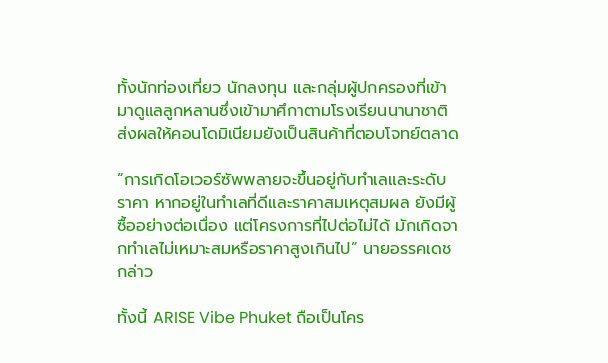ทั้งนักท่องเที่ยว นักลงทุน และกลุ่มผู้ปกครองที่เข้ามาดูแลลูกหลานซึ่งเข้ามาศึกาตามโรงเรียนนานาชาติ ส่งผลให้คอนโดมิเนียมยังเป็นสินค้าที่ตอบโจทย์ตลาด

“การเกิดโอเวอร์ซัพพลายจะขึ้นอยู่กับทำเลและระดับราคา หากอยู่ในทำเลที่ดีและราคาสมเหตุสมผล ยังมีผู้ซื้ออย่างต่อเนื่อง แต่โครงการที่ไปต่อไม่ได้ มักเกิดจากทำเลไม่เหมาะสมหรือราคาสูงเกินไป” นายอรรคเดชกล่าว

ทั้งนี้ ARISE Vibe Phuket ถือเป็นโคร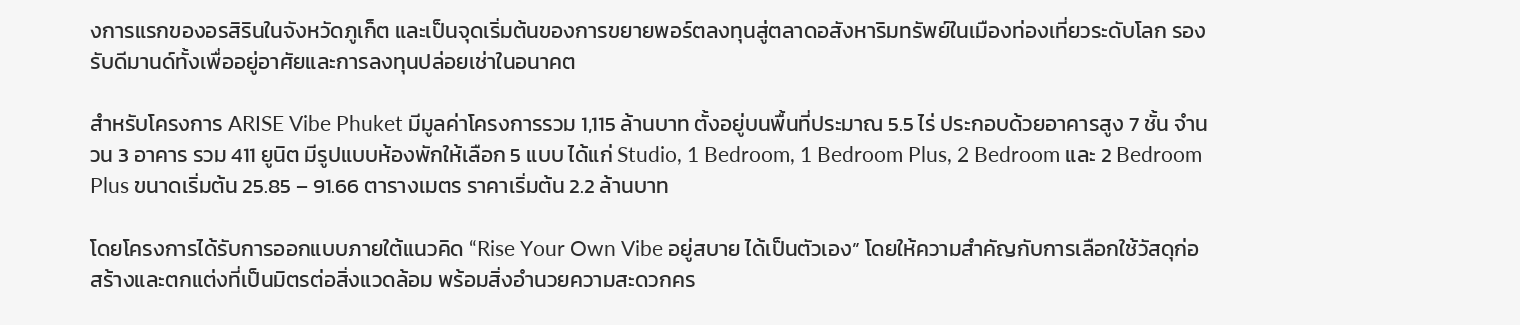งการแรกของอรสิรินในจังหวัดภูเก็ต และเป็นจุดเริ่มต้นของการขยายพอร์ตลงทุนสู่ตลาดอสังหาริมทรัพย์ในเมืองท่องเที่ยวระดับโลก รองรับดีมานด์ทั้งเพื่ออยู่อาศัยและการลงทุนปล่อยเช่าในอนาคต

สำหรับโครงการ ARISE Vibe Phuket มีมูลค่าโครงการรวม 1,115 ล้านบาท ตั้งอยู่บนพื้นที่ประมาณ 5.5 ไร่ ประกอบด้วยอาคารสูง 7 ชั้น จำนวน 3 อาคาร รวม 411 ยูนิต มีรูปแบบห้องพักให้เลือก 5 แบบ ได้แก่ Studio, 1 Bedroom, 1 Bedroom Plus, 2 Bedroom และ 2 Bedroom Plus ขนาดเริ่มต้น 25.85 – 91.66 ตารางเมตร ราคาเริ่มต้น 2.2 ล้านบาท

โดยโครงการได้รับการออกแบบภายใต้แนวคิด “Rise Your Own Vibe อยู่สบาย ได้เป็นตัวเอง” โดยให้ความสำคัญกับการเลือกใช้วัสดุก่อสร้างและตกแต่งที่เป็นมิตรต่อสิ่งแวดล้อม พร้อมสิ่งอำนวยความสะดวกคร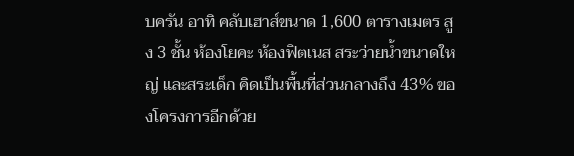บครัน อาทิ คลับเฮาส์ขนาด 1,600 ตารางเมตร สูง 3 ชั้น ห้องโยคะ ห้องฟิตเนส สระว่ายน้ำขนาดใหญ่ และสระเด็ก คิดเป็นพื้นที่ส่วนกลางถึง 43% ของโครงการอีกด้วย